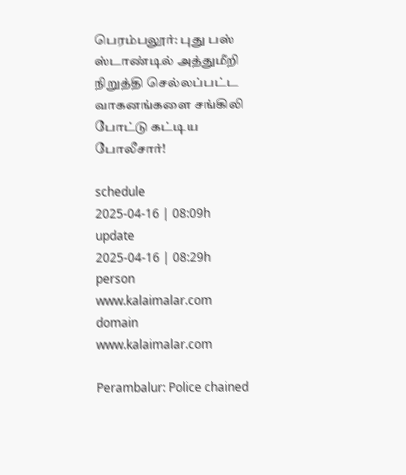பெரம்பலூர்: புது பஸ் ஸ்டாண்டில் அத்துமீறி நிறுத்தி செல்லப்பட்ட வாகனங்களை சங்கிலி போட்டு கட்டிய போலீசார்!

schedule
2025-04-16 | 08:09h
update
2025-04-16 | 08:29h
person
www.kalaimalar.com
domain
www.kalaimalar.com

Perambalur: Police chained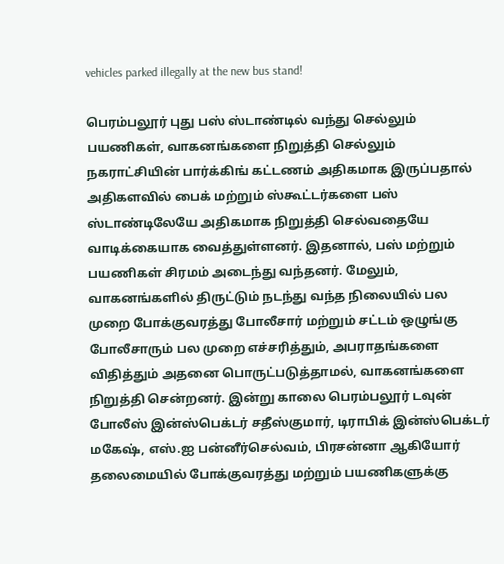vehicles parked illegally at the new bus stand!

பெரம்பலூர் புது பஸ் ஸ்டாண்டில் வந்து செல்லும் பயணிகள், வாகனங்களை நிறுத்தி செல்லும் நகராட்சியின் பார்க்கிங் கட்டணம் அதிகமாக இருப்பதால் அதிகளவில் பைக் மற்றும் ஸ்கூட்டர்களை பஸ் ஸ்டாண்டிலேயே அதிகமாக நிறுத்தி செல்வதையே வாடிக்கையாக வைத்துள்ளனர். இதனால், பஸ் மற்றும் பயணிகள் சிரமம் அடைந்து வந்தனர். மேலும், வாகனங்களில் திருட்டும் நடந்து வந்த நிலையில் பல முறை போக்குவரத்து போலீசார் மற்றும் சட்டம் ஒழுங்கு போலீசாரும் பல முறை எச்சரித்தும், அபராதங்களை விதித்தும் அதனை பொருட்படுத்தாமல், வாகனங்களை நிறுத்தி சென்றனர். இன்று காலை பெரம்பலூர் டவுன் போலீஸ் இன்ஸ்பெக்டர் சதீஸ்குமார், டிராபிக் இன்ஸ்பெக்டர் மகேஷ், எஸ்.ஐ பன்னீர்செல்வம், பிரசன்னா ஆகியோர் தலைமையில் போக்குவரத்து மற்றும் பயணிகளுக்கு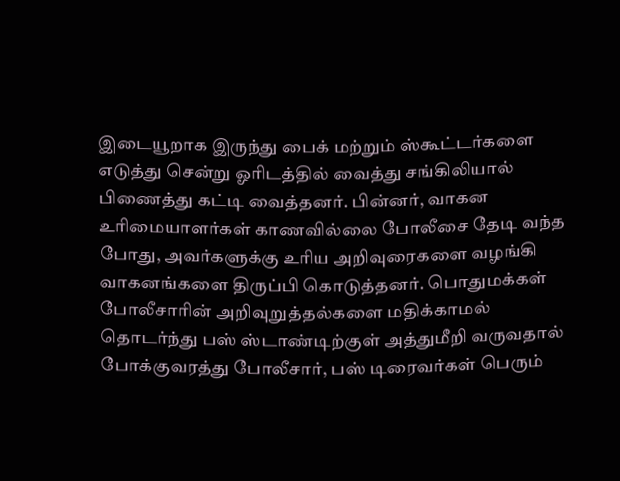இடையூறாக இருந்து பைக் மற்றும் ஸ்கூட்டர்களை எடுத்து சென்று ஓரிடத்தில் வைத்து சங்கிலியால் பிணைத்து கட்டி வைத்தனர். பின்னர், வாகன உரிமையாளர்கள் காணவில்லை போலீசை தேடி வந்த போது, அவர்களுக்கு உரிய அறிவுரைகளை வழங்கி வாகனங்களை திருப்பி கொடுத்தனர். பொதுமக்கள் போலீசாரின் அறிவுறுத்தல்களை மதிக்காமல் தொடர்ந்து பஸ் ஸ்டாண்டிற்குள் அத்துமீறி வருவதால் போக்குவரத்து போலீசார், பஸ் டிரைவர்கள் பெரும்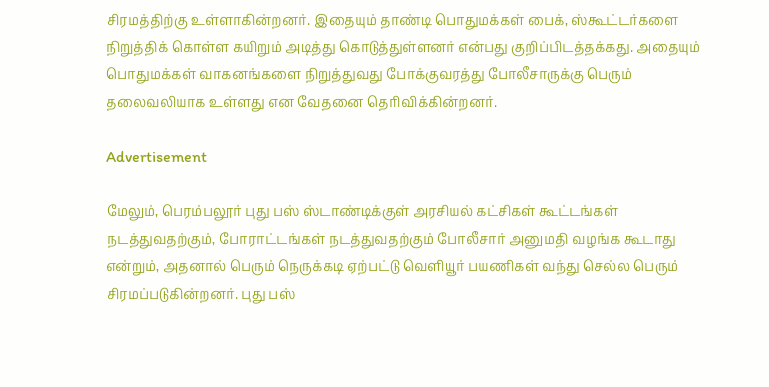சிரமத்திற்கு உள்ளாகின்றனர். இதையும் தாண்டி பொதுமக்கள் பைக், ஸ்கூட்டர்களை நிறுத்திக் கொள்ள கயிறும் அடித்து கொடுத்துள்ளனர் என்பது குறிப்பிடத்தக்கது. அதையும் பொதுமக்கள் வாகனங்களை நிறுத்துவது போக்குவரத்து போலீசாருக்கு பெரும் தலைவலியாக உள்ளது என வேதனை தெரிவிக்கின்றனர்.

Advertisement

மேலும், பெரம்பலூர் புது பஸ் ஸ்டாண்டிக்குள் அரசியல் கட்சிகள் கூட்டங்கள் நடத்துவதற்கும், போராட்டங்கள் நடத்துவதற்கும் போலீசார் அனுமதி வழங்க கூடாது என்றும், அதனால் பெரும் நெருக்கடி ஏற்பட்டு வெளியூர் பயணிகள் வந்து செல்ல பெரும் சிரமப்படுகின்றனர். புது பஸ்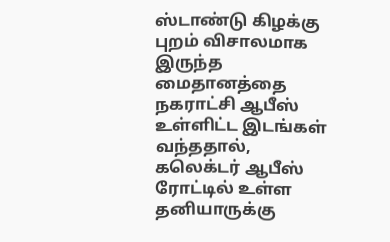ஸ்டாண்டு கிழக்கு புறம் விசாலமாக இருந்த மைதானத்தை நகராட்சி ஆபீஸ் உள்ளிட்ட இடங்கள் வந்ததால், கலெக்டர் ஆபீஸ் ரோட்டில் உள்ள தனியாருக்கு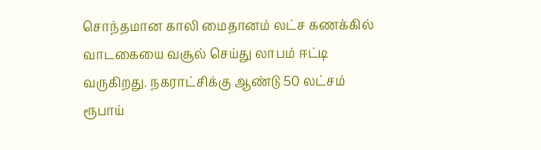சொந்தமான காலி மைதானம் லட்ச கணக்கில் வாடகையை வசூல் செய்து லாபம் ஈட்டி வருகிறது. நகராட்சிக்கு ஆண்டு 50 லட்சம் ரூபாய்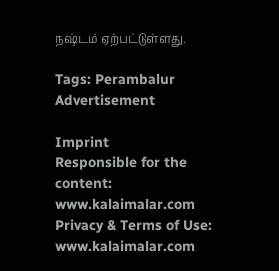நஷ்டம் ஏற்பட்டுள்ளது.

Tags: Perambalur
Advertisement

Imprint
Responsible for the content:
www.kalaimalar.com
Privacy & Terms of Use:
www.kalaimalar.com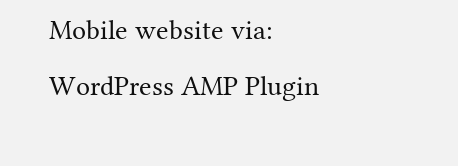Mobile website via:
WordPress AMP Plugin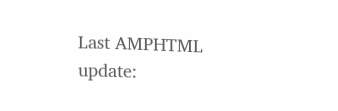Last AMPHTML update: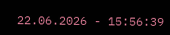22.06.2026 - 15:56:39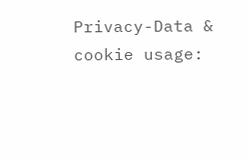Privacy-Data & cookie usage: